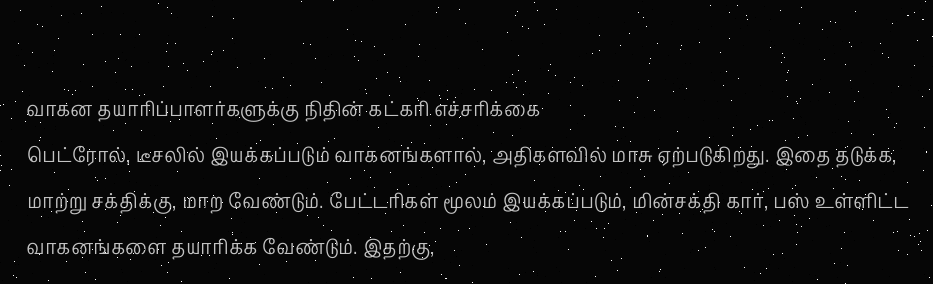வாகன தயாரிப்பாளர்களுக்கு நிதின் கட்கரி எச்சரிக்கை
பெட்ரோல், டீசலில் இயக்கப்படும் வாகனங்களால், அதிகளவில் மாசு ஏற்படுகிறது. இதை தடுக்க, மாற்று சக்திக்கு, மாற வேண்டும். பேட்டரிகள் மூலம் இயக்கப்படும், மின்சக்தி கார், பஸ் உள்ளிட்ட வாகனங்களை தயாரிக்க வேண்டும். இதற்கு,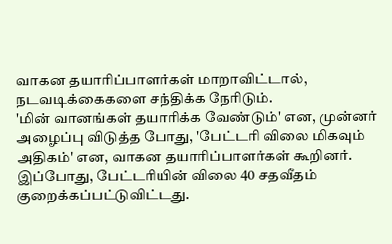வாகன தயாரிப்பாளர்கள் மாறாவிட்டால், நடவடிக்கைகளை சந்திக்க நேரிடும்.
'மின் வானங்கள் தயாரிக்க வேண்டும்' என, முன்னர் அழைப்பு விடுத்த போது, 'பேட்டரி விலை மிகவும் அதிகம்' என, வாகன தயாரிப்பாளர்கள் கூறினர். இப்போது, பேட்டரியின் விலை 40 சதவீதம் குறைக்கப்பட்டுவிட்டது.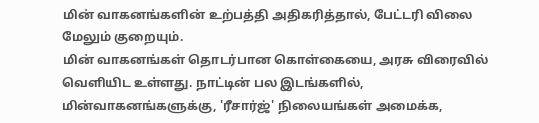மின் வாகனங்களின் உற்பத்தி அதிகரித்தால், பேட்டரி விலை மேலும் குறையும்.
மின் வாகனங்கள் தொடர்பான கொள்கையை, அரசு விரைவில் வெளியிட உள்ளது. நாட்டின் பல இடங்களில், மின்வாகனங்களுக்கு, 'ரீசார்ஜ்' நிலையங்கள் அமைக்க,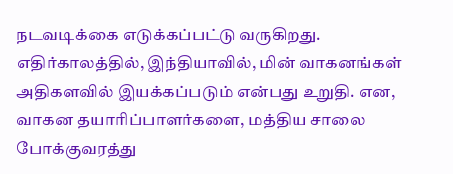நடவடிக்கை எடுக்கப்பட்டு வருகிறது. எதிர்காலத்தில், இந்தியாவில், மின் வாகனங்கள் அதிகளவில் இயக்கப்படும் என்பது உறுதி. என, வாகன தயாரிப்பாளர்களை, மத்திய சாலை போக்குவரத்து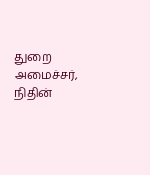துறை அமைச்சர், நிதின்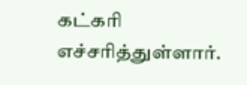கட்கரி எச்சரித்துள்ளார்.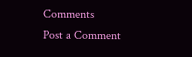Comments
Post a Comment